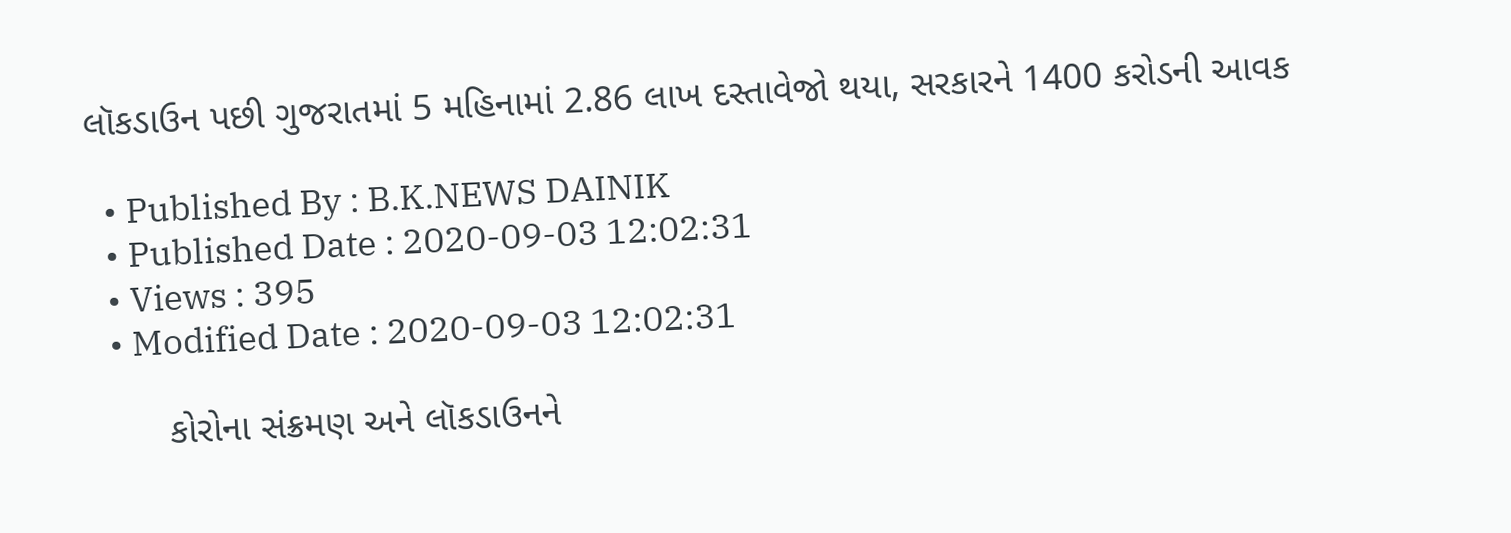લૉકડાઉન પછી ગુજરાતમાં 5 મહિનામાં 2.86 લાખ દસ્તાવેજો થયા, સરકારને 1400 કરોડની આવક

  • Published By : B.K.NEWS DAINIK
  • Published Date : 2020-09-03 12:02:31
  • Views : 395
  • Modified Date : 2020-09-03 12:02:31

       કોરોના સંક્રમણ અને લૉકડાઉનને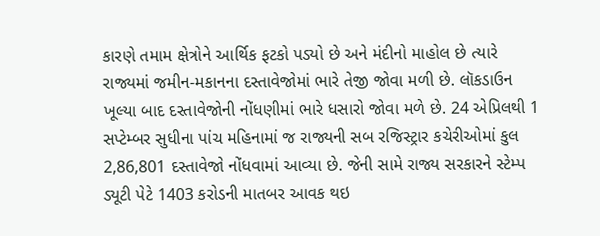કારણે તમામ ક્ષેત્રોને આર્થિક ફટકો પડ્યો છે અને મંદીનો માહોલ છે ત્યારે રાજ્યમાં જમીન-મકાનના દસ્તાવેજોમાં ભારે તેજી જોવા મળી છે. લૉકડાઉન ખૂલ્યા બાદ દસ્તાવેજોની નોંધણીમાં ભારે ધસારો જોવા મળે છે. 24 એપ્રિલથી 1 સપ્ટેમ્બર સુધીના પાંચ મહિનામાં જ રાજ્યની સબ રજિસ્ટ્રાર કચેરીઓમાં કુલ 2,86,801 દસ્તાવેજો નોંધવામાં આવ્યા છે. જેની સામે રાજ્ય સરકારને સ્ટેમ્પ ડ્યૂટી પેટે 1403 કરોડની માતબર આવક થઇ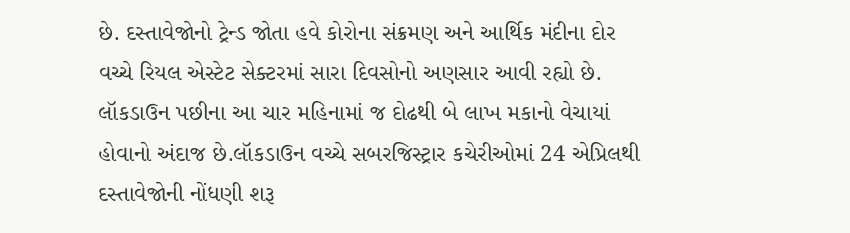છે. દસ્તાવેજોનો ટ્રેન્ડ જોતા હવે કોરોના સંક્રમણ અને આર્થિક મંદીના દોર વચ્ચે રિયલ એસ્ટેટ સેક્ટરમાં સારા દિવસોનો અણસાર આવી રહ્યો છે. લૉકડાઉન પછીના આ ચાર મહિનામાં જ દોઢથી બે લાખ મકાનો વેચાયાં હોવાનો અંદાજ છે.લૉકડાઉન વચ્ચે સબરજિસ્ટ્રાર કચેરીઓમાં 24 એપ્રિલથી દસ્તાવેજોની નોંધણી શરૂ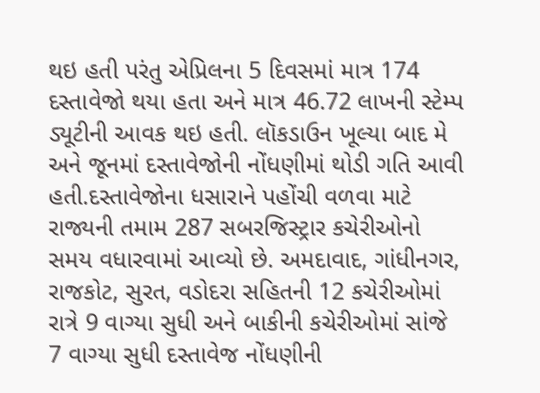થઇ હતી પરંતુ એપ્રિલના 5 દિવસમાં માત્ર 174 દસ્તાવેજો થયા હતા અને માત્ર 46.72 લાખની સ્ટેમ્પ ડ્યૂટીની આવક થઇ હતી. લૉકડાઉન ખૂલ્યા બાદ મે અને જૂનમાં દસ્તાવેજોની નોંધણીમાં થોડી ગતિ આવી હતી.દસ્તાવેજોના ધસારાને પહોંચી વળવા માટે રાજ્યની તમામ 287 સબરજિસ્ટ્રાર કચેરીઓનો સમય વધારવામાં આવ્યો છે. અમદાવાદ, ગાંધીનગર, રાજકોટ, સુરત, વડોદરા સહિતની 12 કચેરીઓમાં રાત્રે 9 વાગ્યા સુધી અને બાકીની કચેરીઓમાં સાંજે 7 વાગ્યા સુધી દસ્તાવેજ નોંધણીની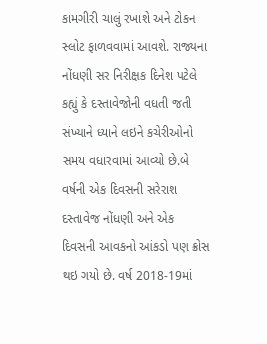કામગીરી ચાલું રખાશે અને ટોકન સ્લોટ ફાળવવામાં આવશે. રાજ્યના નોંધણી સર નિરીક્ષક દિનેશ પટેલે કહ્યું કે દસ્તાવેજોની વધતી જતી સંખ્યાને ધ્યાને લઇને કચેરીઓનો સમય વધારવામાં આવ્યો છે.બે વર્ષની એક દિવસની સરેરાશ દસ્તાવેજ નોંધણી અને એક દિવસની આવકનો આંકડો પણ ક્રોસ થઇ ગયો છે. વર્ષ 2018-19માં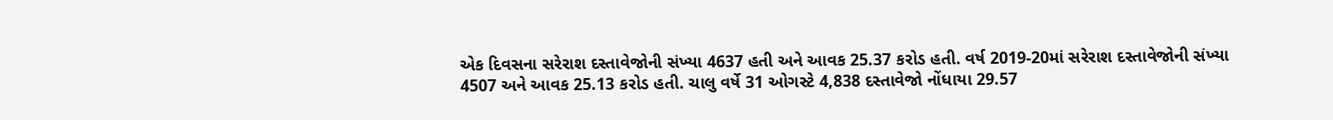એક દિવસના સરેરાશ દસ્તાવેજોની સંખ્યા 4637 હતી અને આવક 25.37 કરોડ હતી. વર્ષ 2019-20માં સરેરાશ દસ્તાવેજોની સંખ્યા 4507 અને આવક 25.13 કરોડ હતી. ચાલુ વર્ષે 31 ઓગસ્ટે 4,838 દસ્તાવેજો નોંધાયા 29.57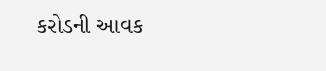કરોડની આવક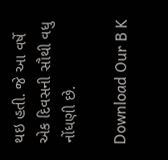થઇ હતી. જે આ વર્ષે એક દિવસની સૌથી વધુ નોંધણી છે.

Download Our B K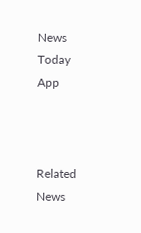News Today App



Related News